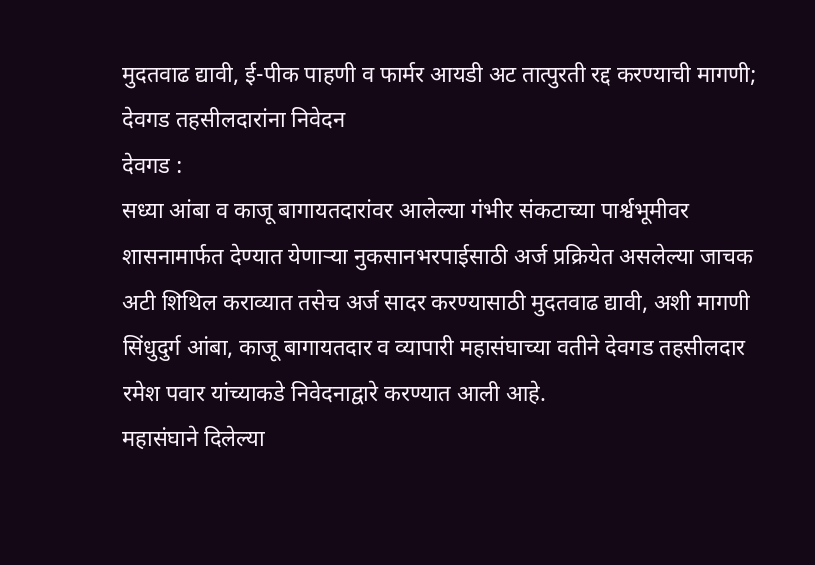मुदतवाढ द्यावी, ई-पीक पाहणी व फार्मर आयडी अट तात्पुरती रद्द करण्याची मागणी; देवगड तहसीलदारांना निवेदन
देवगड :
सध्या आंबा व काजू बागायतदारांवर आलेल्या गंभीर संकटाच्या पार्श्वभूमीवर शासनामार्फत देण्यात येणाऱ्या नुकसानभरपाईसाठी अर्ज प्रक्रियेत असलेल्या जाचक अटी शिथिल कराव्यात तसेच अर्ज सादर करण्यासाठी मुदतवाढ द्यावी, अशी मागणी सिंधुदुर्ग आंबा, काजू बागायतदार व व्यापारी महासंघाच्या वतीने देवगड तहसीलदार रमेश पवार यांच्याकडे निवेदनाद्वारे करण्यात आली आहे.
महासंघाने दिलेल्या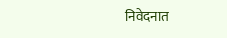निवेदनात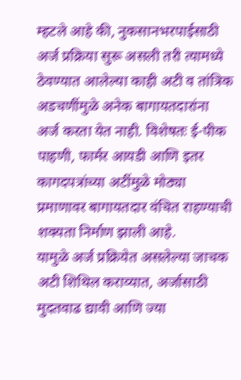म्हटले आहे की, नुकसानभरपाईसाठी अर्ज प्रक्रिया सुरू असली तरी त्यामध्ये ठेवण्यात आलेल्या काही अटी व तांत्रिक अडचणींमुळे अनेक बागायतदारांना अर्ज करता येत नाही. विशेषतः ई-पीक पाहणी, फार्मर आयडी आणि इतर कागदपत्रांच्या अटींमुळे मोठ्या प्रमाणावर बागायतदार वंचित राहण्याची शक्यता निर्माण झाली आहे.
यामुळे अर्ज प्रक्रियेत असलेल्या जाचक अटी शिथिल कराव्यात, अर्जासाठी मुदतवाढ द्यावी आणि ज्या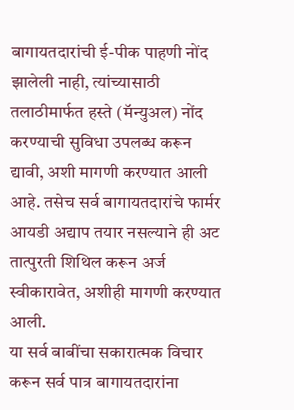बागायतदारांची ई-पीक पाहणी नोंद झालेली नाही, त्यांच्यासाठी तलाठीमार्फत हस्ते (मॅन्युअल) नोंद करण्याची सुविधा उपलब्ध करून द्यावी, अशी मागणी करण्यात आली आहे. तसेच सर्व बागायतदारांचे फार्मर आयडी अद्याप तयार नसल्याने ही अट तात्पुरती शिथिल करून अर्ज स्वीकारावेत, अशीही मागणी करण्यात आली.
या सर्व बाबींचा सकारात्मक विचार करून सर्व पात्र बागायतदारांना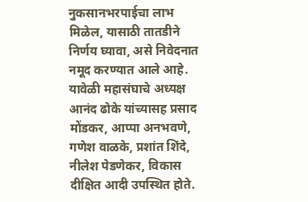नुकसानभरपाईचा लाभ मिळेल, यासाठी तातडीने निर्णय घ्यावा, असे निवेदनात नमूद करण्यात आले आहे.
यावेळी महासंघाचे अध्यक्ष आनंद ढोके यांच्यासह प्रसाद मोंडकर, आप्पा अनभवणे, गणेश वाळके, प्रशांत शिंदे, नीलेश पेडणेकर, विकास दीक्षित आदी उपस्थित होते.